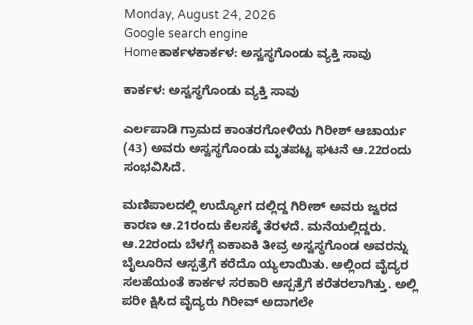Monday, August 24, 2026
Google search engine
Homeಕಾರ್ಕಳಕಾರ್ಕಳ: ಅಸ್ವಸ್ಥಗೊಂಡು ವ್ಯಕ್ತಿ ಸಾವು

ಕಾರ್ಕಳ: ಅಸ್ವಸ್ಥಗೊಂಡು ವ್ಯಕ್ತಿ ಸಾವು

ಎರ್ಲಪಾಡಿ ಗ್ರಾಮದ ಕಾಂತರಗೋಳಿಯ ಗಿರೀಶ್ ಆಚಾರ್ಯ (43) ಅವರು ಅಸ್ವಸ್ಥಗೊಂಡು ಮೃತಪಟ್ಟ ಘಟನೆ ಆ.22ರಂದು ಸಂಭವಿಸಿದೆ.

ಮಣಿಪಾಲದಲ್ಲಿ ಉದ್ಯೋಗ ದಲ್ಲಿದ್ದ ಗಿರೀಶ್ ಅವರು ಜ್ವರದ ಕಾರಣ ಆ.21ರಂದು ಕೆಲಸಕ್ಕೆ ತೆರಳದೆ. ಮನೆಯಲ್ಲಿದ್ದರು. ಆ.22ರಂದು ಬೆಳಗ್ಗೆ ಏಕಾಏಕಿ ತೀವ್ರ ಅಸ್ವಸ್ಥಗೊಂಡ ಅವರನ್ನು ಬೈಲೂರಿನ ಆಸ್ಪತ್ರೆಗೆ ಕರೆದೊ ಯ್ಯಲಾಯಿತು. ಅಲ್ಲಿಂದ ವೈದ್ಯರ ಸಲಹೆಯಂತೆ ಕಾರ್ಕಳ ಸರಕಾರಿ ಆಸ್ಪತ್ರೆಗೆ ಕರೆತರಲಾಗಿತ್ತು. ಅಲ್ಲಿ
ಪರೀ ಕ್ಷಿಸಿದ ವೈದ್ಯರು ಗಿರೀವ್ ಅದಾಗಲೇ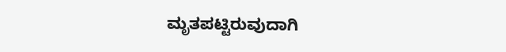ಮೃತಪಟ್ಟಿರುವುದಾಗಿ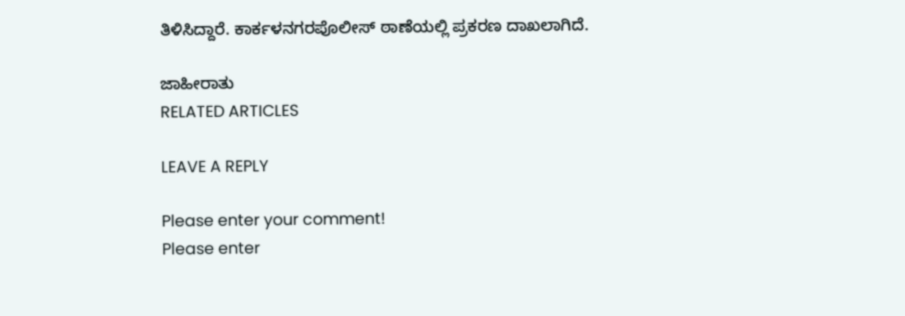ತಿಳಿಸಿದ್ದಾರೆ. ಕಾರ್ಕಳನಗರಪೊಲೀಸ್ ಠಾಣೆಯಲ್ಲಿ ಪ್ರಕರಣ ದಾಖಲಾಗಿದೆ.

ಜಾಹೀರಾತು
RELATED ARTICLES

LEAVE A REPLY

Please enter your comment!
Please enter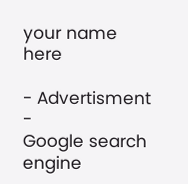your name here

- Advertisment -
Google search engine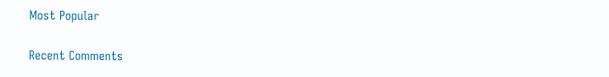Most Popular

Recent Comments